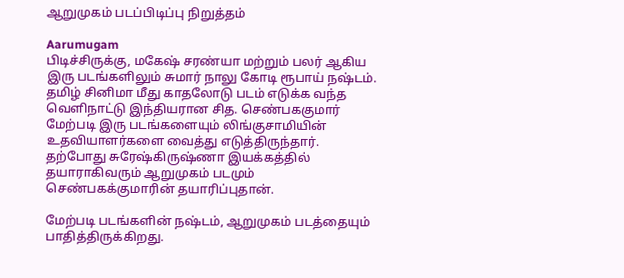ஆறுமுகம் படப்பிடிப்பு நிறுத்தம்

Aarumugam
பிடிச்சிருக்கு, மகேஷ் சரண்யா மற்றும் பலர் ஆகிய இரு படங்களிலும் சுமார் நாலு கோடி ரூபாய் நஷ்டம். தமிழ் சினிமா மீது காதலோடு படம் எடுக்க வந்த வெளிநாட்டு இந்தியரான சித. செண்பககுமார் மேற்படி இரு படங்களையும் லிங்குசாமியின் உதவியாளர்களை வைத்து எடுத்திருந்தார். தற்போது சுரேஷ்கிருஷ்ணா இயக்கத்தில் தயாராகிவரும் ஆறுமுகம் படமும் செண்பகக்குமாரின் தயாரிப்புதான்.

மேற்படி படங்களின் நஷ்டம், ஆறுமுகம் படத்தையும் பாதித்திருக்கிறது.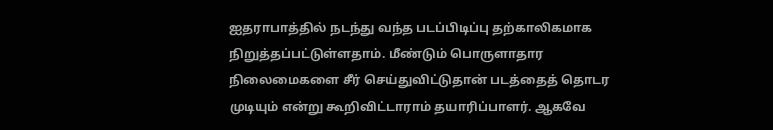ஐதராபாத்தில் நடந்து வந்த படப்பிடிப்பு தற்காலிகமாக நிறுத்தப்பட்டுள்ளதாம். மீண்டும் பொருளாதார நிலைமைகளை சீர் செய்துவிட்டுதான் படத்தைத் தொடர முடியும் என்று கூறிவிட்டாராம் தயாரிப்பாளர். ஆகவே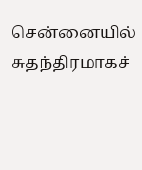சென்னையில் சுதந்திரமாகச்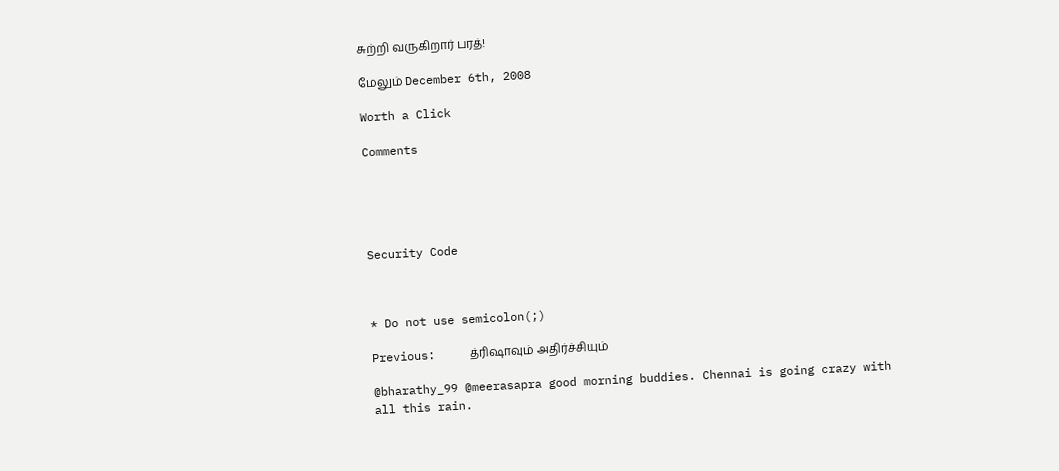சுற்றி வருகிறார் பரத்!

மேலும் December 6th, 2008

Worth a Click

Comments





Security Code



* Do not use semicolon(;)

Previous:     த்ரிஷாவும் அதிர்ச்சியும்

@bharathy_99 @meerasapra good morning buddies. Chennai is going crazy with all this rain.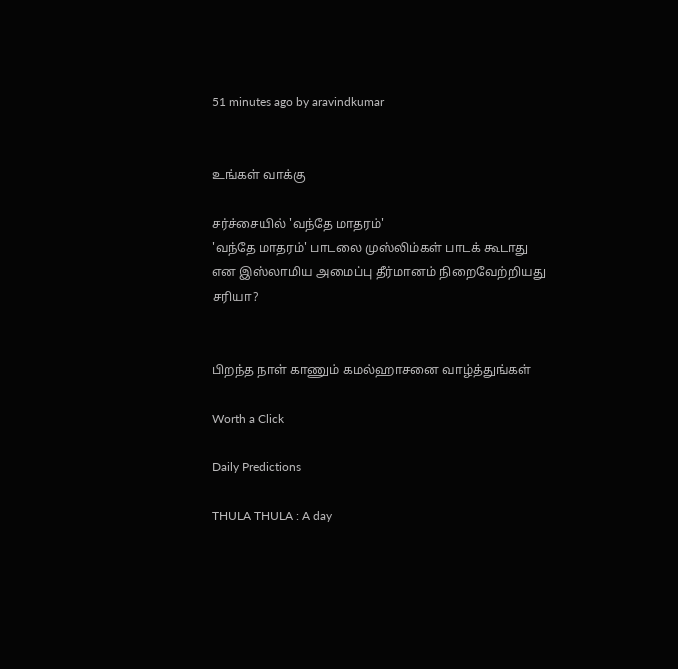51 minutes ago by aravindkumar


உங்கள் வாக்கு

சர்ச்சையில் 'வந்தே மாதரம்'
'வந்தே மாதரம்' பாடலை முஸ்லிம்கள் பாடக் கூடாது என இஸ்லாமிய அமைப்பு தீர்மானம் நிறைவேற்றியது சரியா?


பிறந்த நாள் காணும் கமல்ஹாசனை வாழ்த்துங்கள்

Worth a Click

Daily Predictions

THULA THULA : A day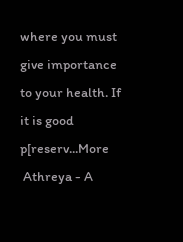where you must give importance to your health. If it is good p[reserv...More
 Athreya - A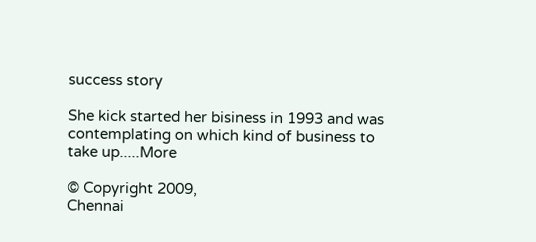success story

She kick started her bisiness in 1993 and was contemplating on which kind of business to take up.....More

© Copyright 2009,
Chennai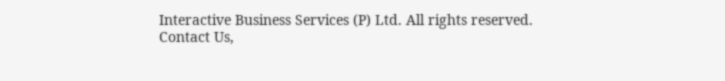Interactive Business Services (P) Ltd. All rights reserved.
Contact Us,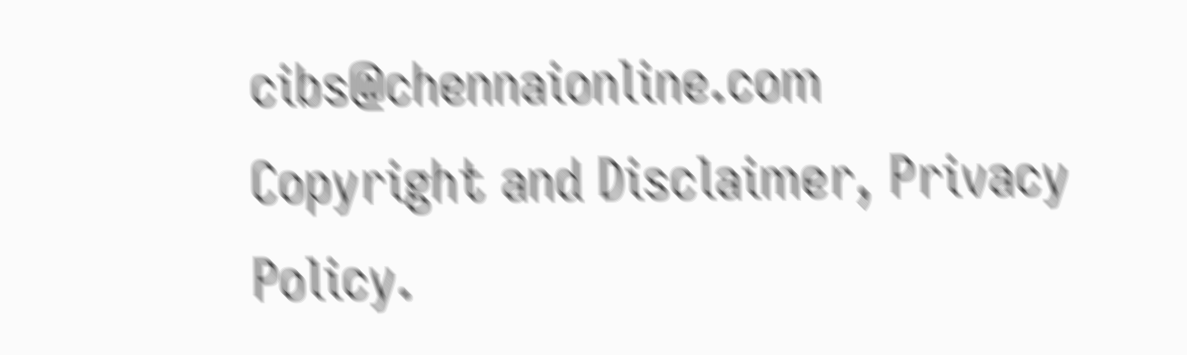cibs@chennaionline.com
Copyright and Disclaimer, Privacy Policy.